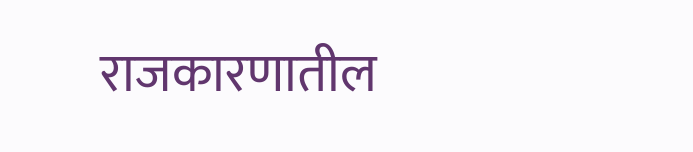राजकारणातील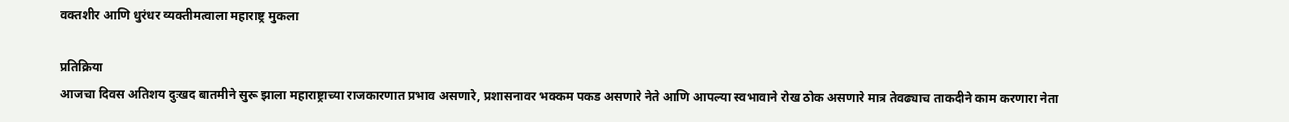वक्तशीर आणि धुरंधर व्यक्तीमत्वाला महाराष्ट्र मुकला

प्रतिक्रिया
आजचा दिवस अतिशय दुःखद बातमीने सुरू झाला महाराष्ट्राच्या राजकारणात प्रभाव असणारे, प्रशासनावर भक्कम पकड असणारे नेते आणि आपल्या स्वभावाने रोख ठोक असणारे मात्र तेवढ्याच ताकदीने काम करणारा नेता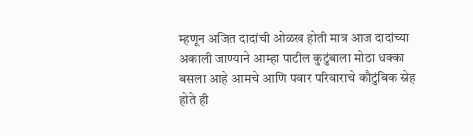म्हणून अजित दादांची ओळख होती मात्र आज दादांच्या अकाली जाण्याने आम्हा पाटील कुटुंबाला मोठा धक्का बसला आहे आमचे आणि पवार परिवाराचे कौटुंबिक स्नेह होते ही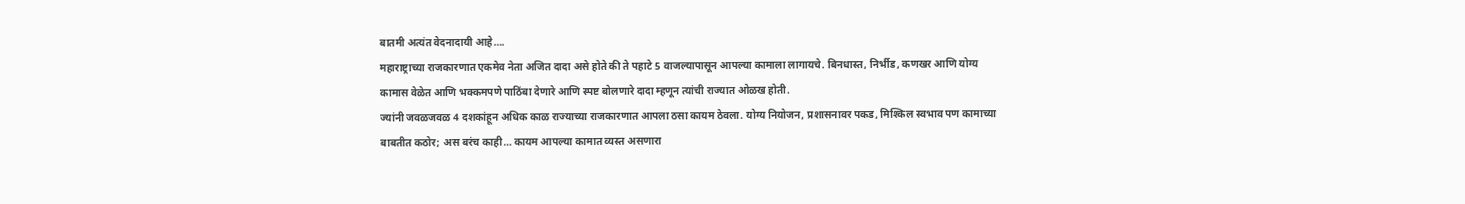बातमी अत्यंत वेदनादायी आहे….
महाराष्ट्राच्या राजकारणात एकमेव नेता अजित दादा असे होते की ते पहाटे 5 वाजल्यापासून आपल्या कामाला लागायचे. बिनधास्त, निर्भीड, कणखर आणि योग्य कामास वेळेत आणि भक्कमपणे पाठिंबा देणारे आणि स्पष्ट बोलणारे दादा म्हणून त्यांची राज्यात ओळख होती.
ज्यांनी जवळजवळ 4 दशकांहून अधिक काळ राज्याच्या राजकारणात आपला ठसा कायम ठेवला. योग्य नियोजन, प्रशासनावर पकड, मिश्किल स्वभाव पण कामाच्या बाबतीत कठोर; अस बरंच काही… कायम आपल्या कामात व्यस्त असणारा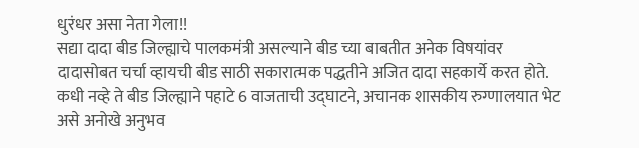धुरंधर असा नेता गेला!!
सद्या दादा बीड जिल्ह्याचे पालकमंत्री असल्याने बीड च्या बाबतीत अनेक विषयांवर दादासोबत चर्चा व्हायची बीड साठी सकारात्मक पद्धतीने अजित दादा सहकार्ये करत होते. कधी नव्हे ते बीड जिल्ह्याने पहाटे 6 वाजताची उद्घाटने, अचानक शासकीय रुग्णालयात भेट असे अनोखे अनुभव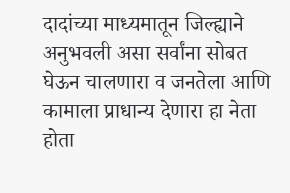दादांच्या माध्यमातून जिल्ह्याने अनुभवली असा सर्वांना सोबत घेऊन चालणारा व जनतेला आणि कामाला प्राधान्य देणारा हा नेता होता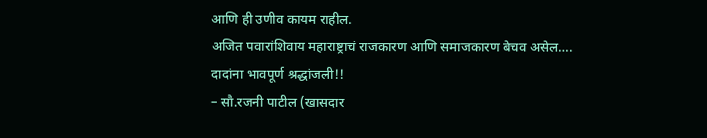आणि ही उणीव कायम राहील.
अजित पवारांशिवाय महाराष्ट्राचं राजकारण आणि समाजकारण बेचव असेल….
दादांना भावपूर्ण श्रद्धांजली!!
– सौ.रजनी पाटील (खासदार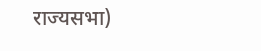राज्यसभा)